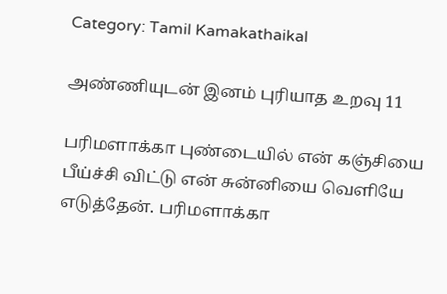Category: Tamil Kamakathaikal

அண்ணியுடன் இனம் புரியாத உறவு 11

பரிமளாக்கா புண்டையில் என் கஞ்சியை பீய்ச்சி விட்டு என் சுன்னியை வெளியே எடுத்தேன். பரிமளாக்கா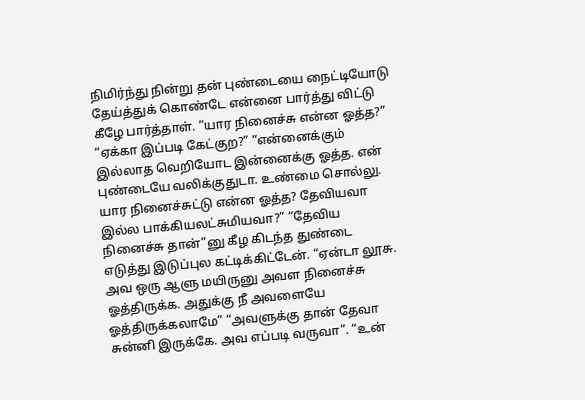நிமிர்ந்து நின்று தன் புண்டையை நைட்டியோடு தேய்த்துக் கொண்டே என்னை பார்த்து விட்டு கீழே பார்த்தாள். “யார நினைச்சு என்ன ஓத்த?” “ஏக்கா இப்படி கேட்குற?” “என்னைக்கும் இல்லாத வெறியோட இன்னைக்கு ஓத்த. என் புண்டையே வலிக்குதுடா. உண்மை சொல்லு. யார நினைச்சுட்டு என்ன ஓத்த? தேவியவா இல்ல பாக்கியலட்சுமியவா?” “தேவிய நினைச்சு தான்”னு கீழ கிடந்த துண்டை எடுத்து இடுப்புல கட்டிக்கிட்டேன். “ஏன்டா லூசு. அவ ஒரு ஆளு மயிருனு அவள நினைச்சு ஓத்திருக்க. அதுக்கு நீ அவளையே ஓத்திருக்கலாமே” “அவளுக்கு தான் தேவா சுன்னி இருக்கே. அவ எப்படி வருவா”. “உன்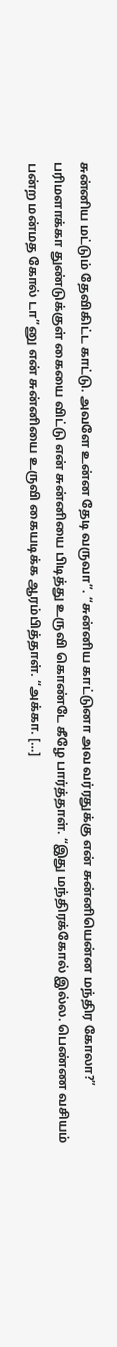சுன்னிய மட்டும் தேவிகிட்ட காட்டு. அவளே உன்ன தேடி வருவா”. “சுன்னிய காட்டுனா அவ வர்ரதுக்கு என் சுன்னியென்ன மந்திர கோலா?” பரிமளாக்கா துண்டுக்குள் கையை விட்டு என் சுன்னியை பிடித்து உருவி கொண்டே கீழே பார்த்தாள். “இது மந்திரக்கோல் இல்ல. பெண்ண வசியம் பன்ற மன்மத கோல் டா”னு என் சுன்னியை உருவி கையடிக்க ஆரம்பித்தாள். “அக்கா. […]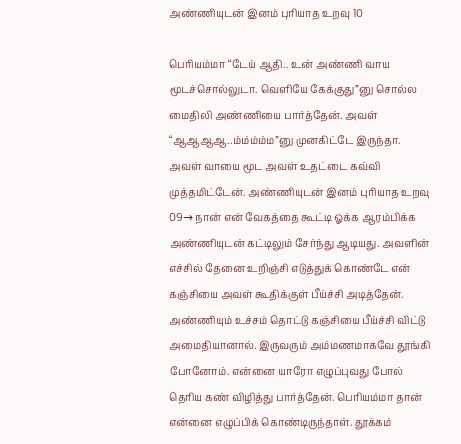அண்ணியுடன் இனம் புரியாத உறவு 10

பெரியம்மா “டேய் ஆதி.. உன் அண்ணி வாய மூடச்சொல்லுடா. வெளியே கேக்குது”னு சொல்ல மைதிலி அண்ணியை பார்த்தேன். அவள் “ஆஆஆஆ..ம்ம்ம்ம்ம”னு முனகிட்டே இருந்தா. அவள் வாயை மூட அவள் உதட்டை கவ்வி முத்தமிட்டேன். அண்ணியுடன் இனம் புரியாத உறவு 09→ நான் என் வேகத்தை கூட்டி ஓக்க ஆரம்பிக்க அண்ணியுடன் கட்டிலும் சேர்ந்து ஆடியது. அவளின் எச்சில் தேனை உறிஞ்சி எடுத்துக் கொண்டே என் கஞ்சியை அவள் கூதிக்குள் பீய்ச்சி அடித்தேன். அண்ணியும் உச்சம் தொட்டு கஞ்சியை பீய்ச்சி விட்டு அமைதியானால். இருவரும் அம்மணமாகவே தூங்கி போனோம். என்னை யாரோ எழுப்புவது போல் தெரிய கண் விழித்து பார்த்தேன். பெரியம்மா தான் என்னை எழுப்பிக் கொண்டிருந்தாள். தூக்கம்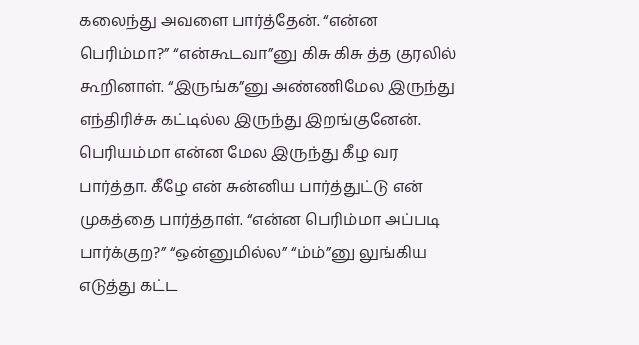கலைந்து அவளை பார்த்தேன். “என்ன பெரிம்மா?” “என்கூடவா”னு கிசு கிசு த்த குரலில் கூறினாள். “இருங்க”னு அண்ணிமேல இருந்து எந்திரிச்சு கட்டில்ல இருந்து இறங்குனேன். பெரியம்மா என்ன மேல இருந்து கீழ வர பார்த்தா. கீழே என் சுன்னிய பார்த்துட்டு என் முகத்தை பார்த்தாள். “என்ன பெரிம்மா அப்படி பார்க்குற?” “ஒன்னுமில்ல” “ம்ம்”னு லுங்கிய எடுத்து கட்ட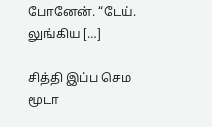போனேன். “டேய். லுங்கிய […]

சித்தி இப்ப செம மூடா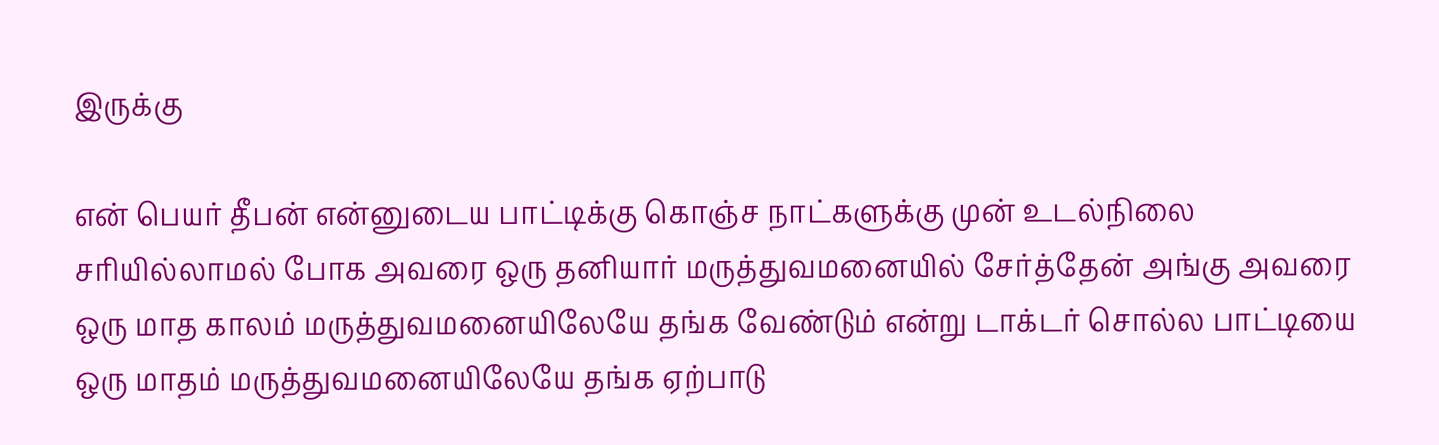இருக்கு

என் பெயர் தீபன் என்னுடைய பாட்டிக்கு கொஞ்ச நாட்களுக்கு முன் உடல்நிலை சரியில்லாமல் போக அவரை ஒரு தனியார் மருத்துவமனையில் சேர்த்தேன் அங்கு அவரை ஒரு மாத காலம் மருத்துவமனையிலேயே தங்க வேண்டும் என்று டாக்டர் சொல்ல பாட்டியை ஒரு மாதம் மருத்துவமனையிலேயே தங்க ஏற்பாடு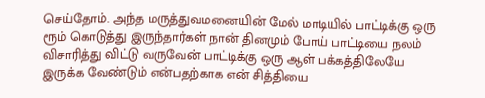செய்தோம். அந்த மருத்துவமனையின் மேல் மாடியில் பாட்டிக்கு ஒரு ரூம் கொடுத்து இருந்தார்கள் நான் தினமும் போய் பாட்டியை நலம் விசாரித்து விட்டு வருவேன் பாட்டிக்கு ஒரு ஆள் பக்கத்திலேயே இருக்க வேண்டும் என்பதற்காக என் சித்தியை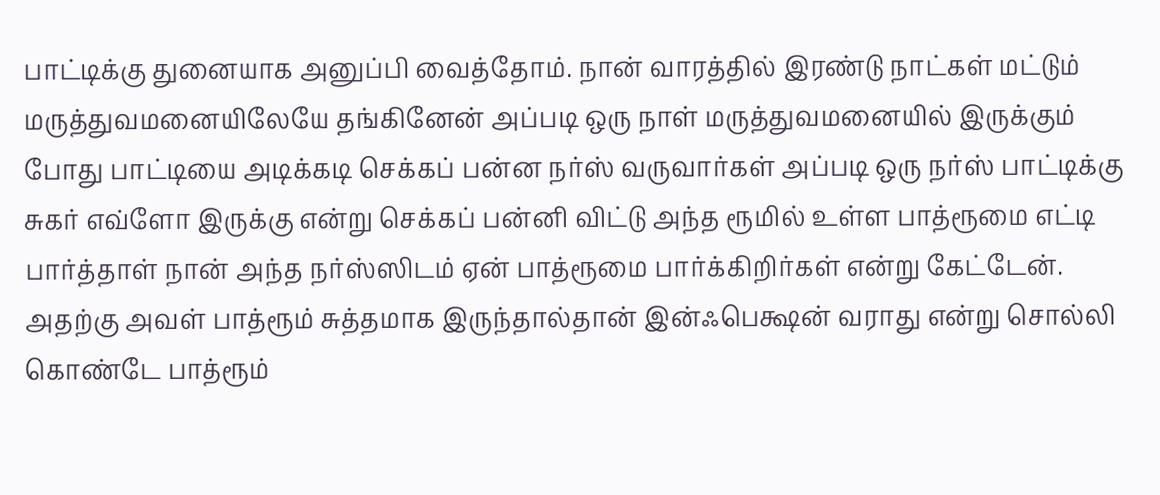பாட்டிக்கு துனையாக அனுப்பி வைத்தோம். நான் வாரத்தில் இரண்டு நாட்கள் மட்டும் மருத்துவமனையிலேயே தங்கினேன் அப்படி ஒரு நாள் மருத்துவமனையில் இருக்கும் போது பாட்டியை அடிக்கடி செக்கப் பன்ன நர்ஸ் வருவார்கள் அப்படி ஒரு நர்ஸ் பாட்டிக்கு சுகர் எவ்ளோ இருக்கு என்று செக்கப் பன்னி விட்டு அந்த ரூமில் உள்ள பாத்ரூமை எட்டி பார்த்தாள் நான் அந்த நர்ஸ்ஸிடம் ஏன் பாத்ரூமை பார்க்கிறிர்கள் என்று கேட்டேன். அதற்கு அவள் பாத்ரூம் சுத்தமாக இருந்தால்தான் இன்ஃபெக்ஷன் வராது என்று சொல்லி கொண்டே பாத்ரூம்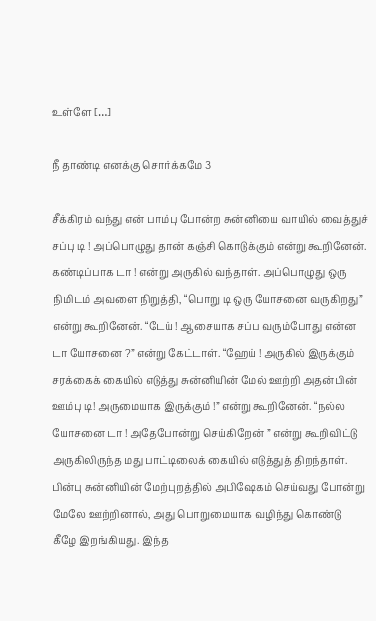உள்ளே […]

நீ தாண்டி எனக்கு சொர்க்கமே 3

சீக்கிரம் வந்து என் பாம்பு போன்ற சுன்னியை வாயில் வைத்துச் சப்பு டி ! அப்பொழுது தான் கஞ்சி கொடுக்கும் என்று கூறினேன். கண்டிப்பாக டா ! என்று அருகில் வந்தாள். அப்பொழுது ஒரு நிமிடம் அவளை நிறுத்தி, “பொறு டி ஒரு யோசனை வருகிறது” என்று கூறினேன். “டேய் ! ஆசையாக சப்ப வரும்போது என்ன டா யோசனை ?” என்று கேட்டாள். “ஹேய் ! அருகில் இருக்கும் சரக்கைக் கையில் எடுத்து சுன்னியின் மேல் ஊற்றி அதன்பின் ஊம்பு டி! அருமையாக இருக்கும் !” என்று கூறினேன். “நல்ல யோசனை டா ! அதேபோன்று செய்கிறேன் ” என்று கூறிவிட்டு அருகிலிருந்த மது பாட்டிலைக் கையில் எடுத்துத் திறந்தாள். பின்பு சுன்னியின் மேற்புறத்தில் அபிஷேகம் செய்வது போன்று மேலே ஊற்றினால், அது பொறுமையாக வழிந்து கொண்டு கீழே இறங்கியது. இந்த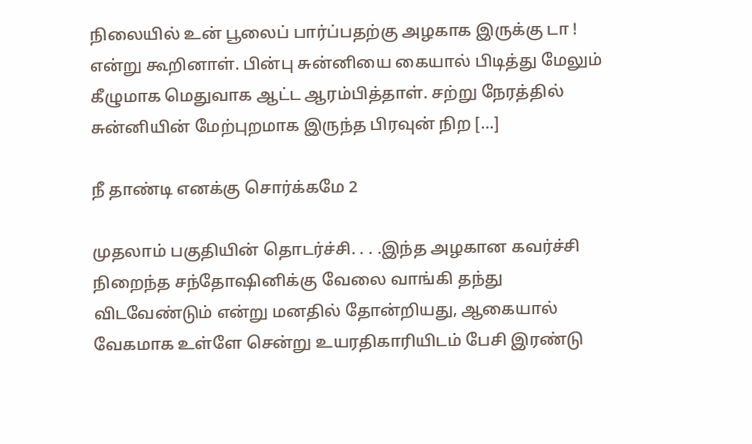நிலையில் உன் பூலைப் பார்ப்பதற்கு அழகாக இருக்கு டா ! என்று கூறினாள். பின்பு சுன்னியை கையால் பிடித்து மேலும் கீழுமாக மெதுவாக ஆட்ட ஆரம்பித்தாள். சற்று நேரத்தில் சுன்னியின் மேற்புறமாக இருந்த பிரவுன் நிற […]

நீ தாண்டி எனக்கு சொர்க்கமே 2

முதலாம் பகுதியின் தொடர்ச்சி. . . .இந்த அழகான கவர்ச்சி நிறைந்த சந்தோஷினிக்கு வேலை வாங்கி தந்து விடவேண்டும் என்று மனதில் தோன்றியது, ஆகையால் வேகமாக உள்ளே சென்று உயரதிகாரியிடம் பேசி இரண்டு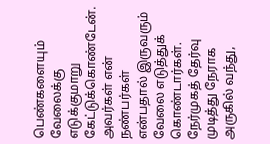பெண்களையும் வேலைக்கு எடுக்குமாறு கேட்டுக்கொண்டேன். அவர்கள் என் நண்பர்கள் என்பதால் இருவரும் வேலை எடுத்துக் கொண்டார்கள். நேர்முகத் தேர்வு முடித்து நேராக அருகில் வந்து,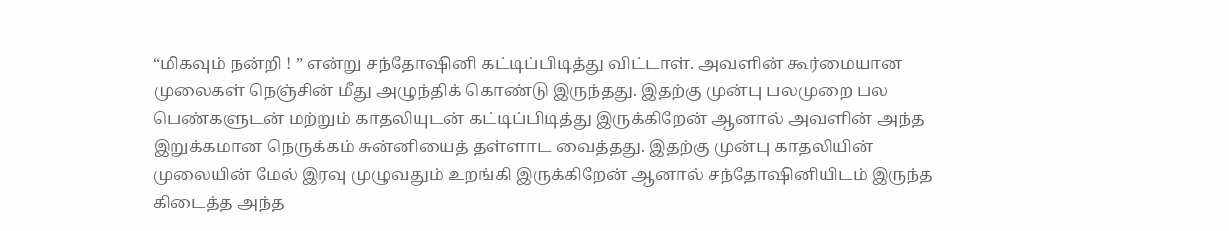“மிகவும் நன்றி ! ” என்று சந்தோஷினி கட்டிப்பிடித்து விட்டாள். அவளின் கூர்மையான முலைகள் நெஞ்சின் மீது அழுந்திக் கொண்டு இருந்தது. இதற்கு முன்பு பலமுறை பல பெண்களுடன் மற்றும் காதலியுடன் கட்டிப்பிடித்து இருக்கிறேன் ஆனால் அவளின் அந்த இறுக்கமான நெருக்கம் சுன்னியைத் தள்ளாட வைத்தது. இதற்கு முன்பு காதலியின் முலையின் மேல் இரவு முழுவதும் உறங்கி இருக்கிறேன் ஆனால் சந்தோஷினியிடம் இருந்த கிடைத்த அந்த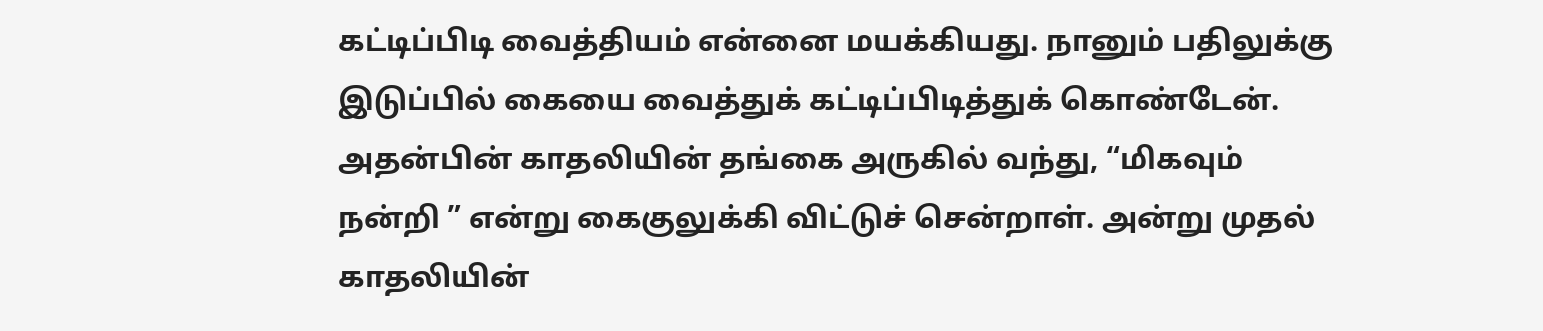கட்டிப்பிடி வைத்தியம் என்னை மயக்கியது. நானும் பதிலுக்கு இடுப்பில் கையை வைத்துக் கட்டிப்பிடித்துக் கொண்டேன். அதன்பின் காதலியின் தங்கை அருகில் வந்து, “மிகவும் நன்றி ” என்று கைகுலுக்கி விட்டுச் சென்றாள். அன்று முதல் காதலியின்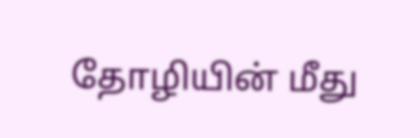தோழியின் மீது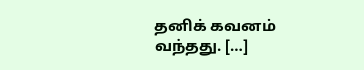தனிக் கவனம் வந்தது. […]